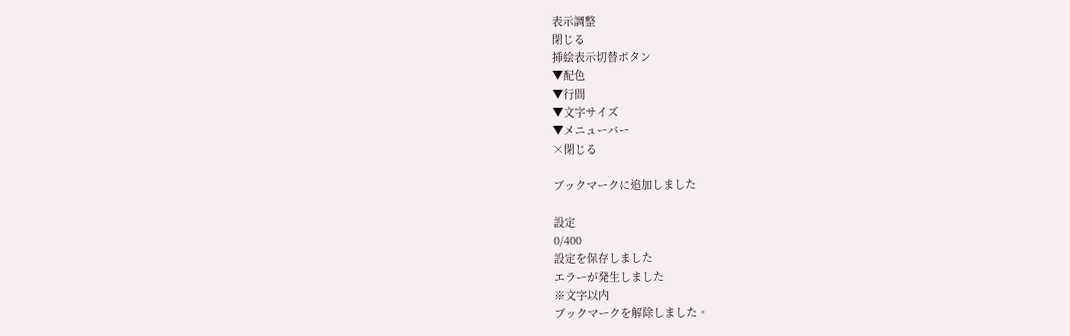表示調整
閉じる
挿絵表示切替ボタン
▼配色
▼行間
▼文字サイズ
▼メニューバー
×閉じる

ブックマークに追加しました

設定
0/400
設定を保存しました
エラーが発生しました
※文字以内
ブックマークを解除しました。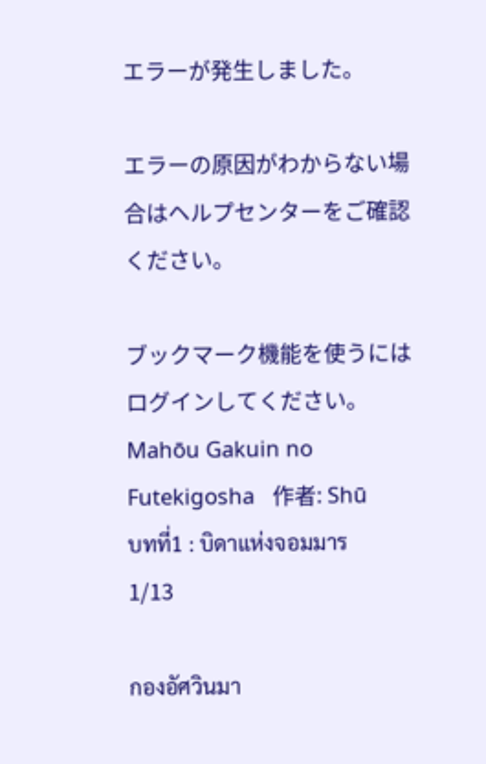エラーが発生しました。

エラーの原因がわからない場合はヘルプセンターをご確認ください。

ブックマーク機能を使うにはログインしてください。
Mahōu Gakuin no Futekigosha   作者: Shū
บทที่1 : บิดาแห่งจอมมาร
1/13

กองอัศวินมา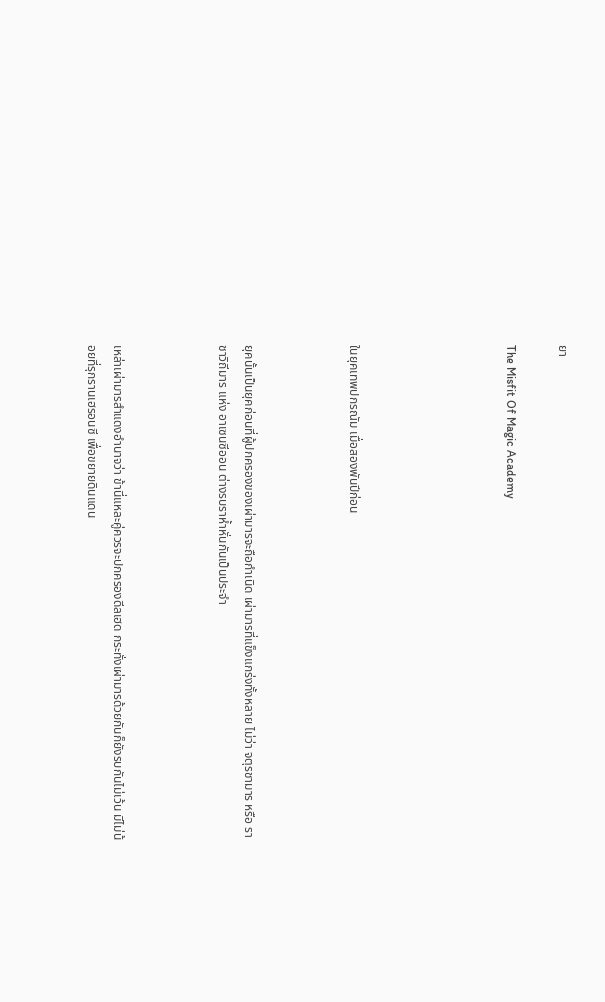ยา

The Misfit Of Magic Academy





ในยุคเทพปกรณัม เมื่อสองพันปีก่อน



ยุคนั้นเป็นยุคก่อนที่ผู้ปกครองของเผ่ามารจะถือกำเนิด เผ่ามารที่แข็งแกร่งทั้งหลาย ไม่ว่า จตุรชามาร หรือ ราชาวิถีมาร แห่ง อาเซนซีออน ต่างรบราห้ำหั่นกันเป็นประจำ



เหล่าเผ่ามารสำแดงอำนาจว่า ข้านี่แหละคู่ควรจะปกครองดีลเฮด กระทั่งเผ่ามารด้วยกันก็ยังรบกันไม่เว้น มีไม่น้อยที่รุกรานเฮรอนซี เพื่อขยายดินแดน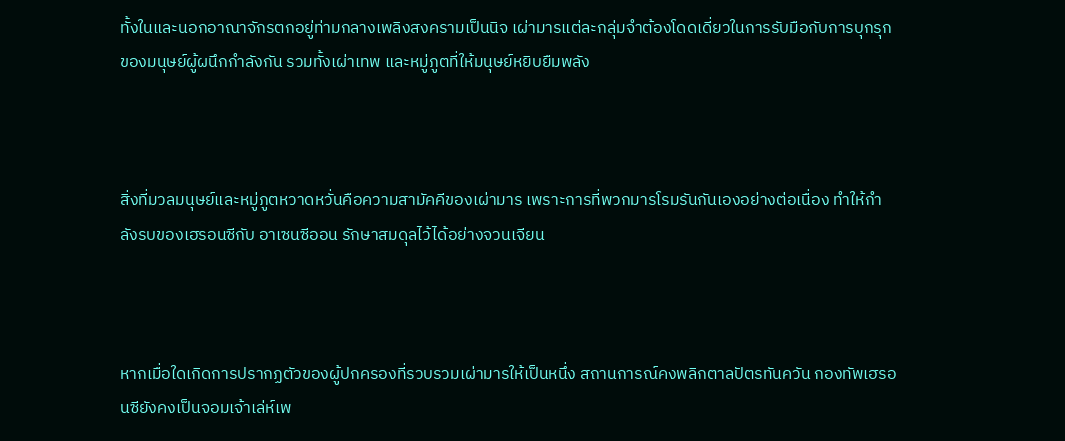ทั้งในและนอกอาณาจักรตกอยู่ท่ามกลางเพลิงสงครามเป็นนิจ เผ่ามารแต่ละกลุ่มจำต้องโดดเดี่ยวในการรับมือกับการบุกรุกของมนุษย์ผู้ผนึกกำลังกัน รวมทั้งเผ่าเทพ และหมู่ภูตที่ให้มนุษย์หยิบยืมพลัง



สิ่งที่มวลมนุษย์และหมู่ภูตหวาดหวั่นคือความสามัคคีของเผ่ามาร เพราะการที่พวกมารโรมรันกันเองอย่างต่อเนื่อง ทำให้กำลังรบของเฮรอนซีกับ อาเซนซีออน รักษาสมดุลไว้ได้อย่างจวนเจียน



หากเมื่อใดเกิดการปรากฏตัวของผู้ปกครองที่รวบรวมเผ่ามารให้เป็นหนึ่ง สถานการณ์คงพลิกตาลปัตรทันควัน กองทัพเฮรอนซียังคงเป็นจอมเจ้าเล่ห์เพ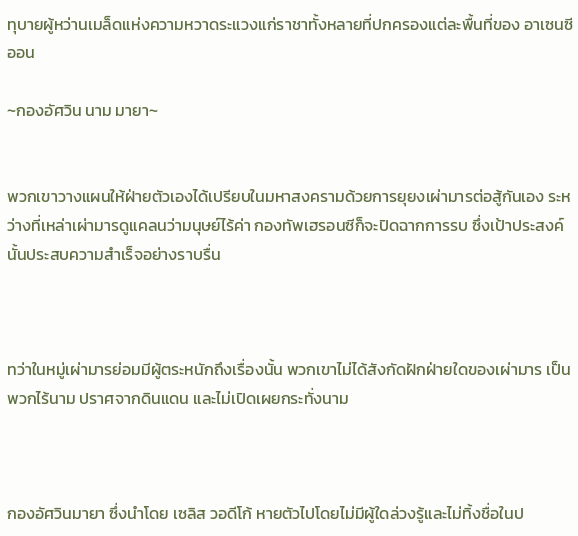ทุบายผู้หว่านเมล็ดแห่งความหวาดระแวงแก่ราชาทั้งหลายที่ปกครองแต่ละพื้นที่ของ อาเซนซีออน

~กองอัศวิน นาม มายา~


พวกเขาวางแผนให้ฝ่ายตัวเองได้เปรียบในมหาสงครามด้วยการยุยงเผ่ามารต่อสู้กันเอง ระหว่างที่เหล่าเผ่ามารดูแคลนว่ามนุษย์ไร้ค่า กองทัพเฮรอนซีก็จะปิดฉากการรบ ซึ่งเป้าประสงค์นั้นประสบความสำเร็จอย่างราบรื่น



ทว่าในหมู่เผ่ามารย่อมมีผู้ตระหนักถึงเรื่องนั้น พวกเขาไม่ได้สังกัดฝักฝ่ายใดของเผ่ามาร เป็นพวกไร้นาม ปราศจากดินแดน และไม่เปิดเผยกระทั่งนาม



กองอัศวินมายา ซึ่งนำโดย เซลิส วอดีโก้ หายตัวไปโดยไม่มีผู้ใดล่วงรู้และไม่ทิ้งชื่อในป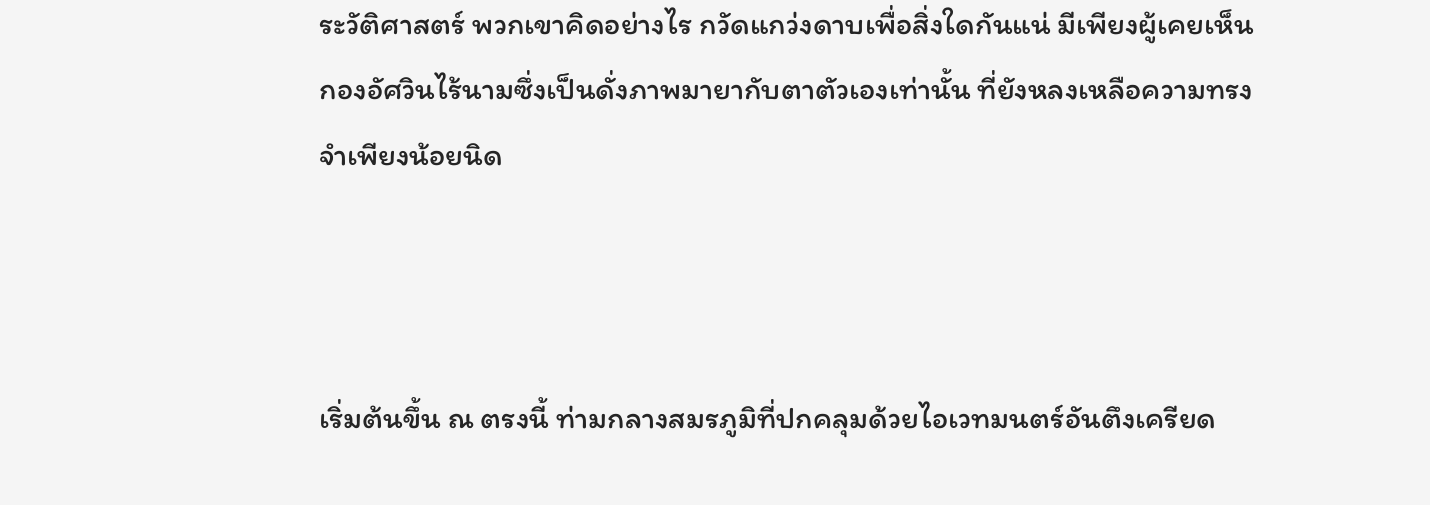ระวัติศาสตร์ พวกเขาคิดอย่างไร กวัดแกว่งดาบเพื่อสิ่งใดกันแน่ มีเพียงผู้เคยเห็นกองอัศวินไร้นามซึ่งเป็นดั่งภาพมายากับตาตัวเองเท่านั้น ที่ยังหลงเหลือความทรงจำเพียงน้อยนิด



เริ่มต้นขึ้น ณ ตรงนี้ ท่ามกลางสมรภูมิที่ปกคลุมด้วยไอเวทมนตร์อันตึงเครียด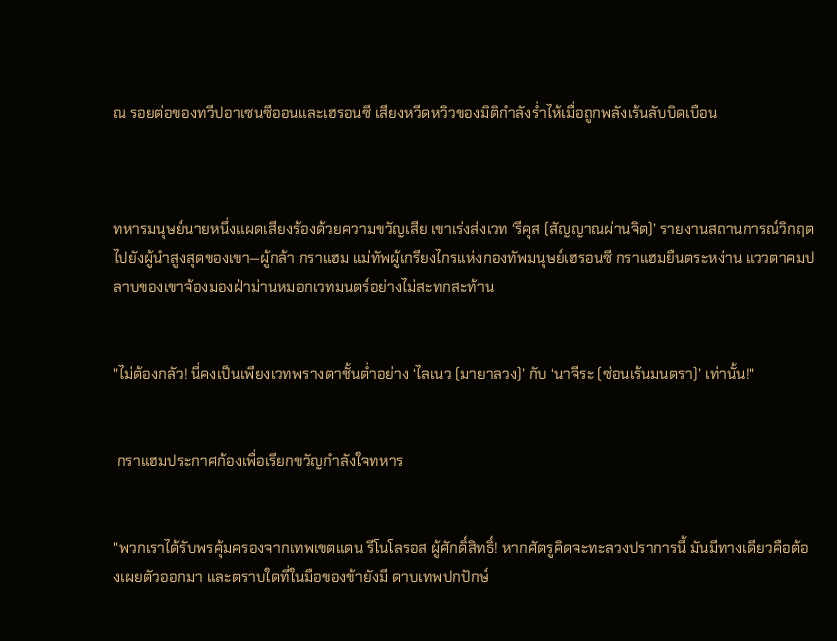ณ รอยต่อของทวีปอาเซนซีออนและเฮรอนซี เสียงหวีดหวิวของมิติกำลังร่ำไห้เมื่อถูกพลังเร้นลับบิดเบือน



ทหารมนุษย์นายหนึ่งแผดเสียงร้องด้วยความขวัญเสีย เขาเร่งส่งเวท ‘รีคุส (สัญญาณผ่านจิต)’ รายงานสถานการณ์วิกฤตไปยังผู้นำสูงสุดของเขา—ผู้กล้า กราแฮม แม่ทัพผู้เกรียงไกรแห่งกองทัพมนุษย์เฮรอนซี กราแฮมยืนตระหง่าน แววตาคมปลาบของเขาจ้องมองฝ่าม่านหมอกเวทมนตร์อย่างไม่สะทกสะท้าน


"ไม่ต้องกลัว! นี่คงเป็นเพียงเวทพรางตาชั้นต่ำอย่าง ‘ไลเนว (มายาลวง)’ กับ ‘นาจีระ (ซ่อนเร้นมนตรา)’ เท่านั้น!"


 กราแฮมประกาศก้องเพื่อเรียกขวัญกำลังใจทหาร


"พวกเราได้รับพรคุ้มครองจากเทพเขตแดน รีโนโลรอส ผู้ศักดิ์สิทธิ์! หากศัตรูคิดจะทะลวงปราการนี้ มันมีทางเดียวคือต้องเผยตัวออกมา และตราบใดที่ในมือของข้ายังมี ดาบเทพปกปักษ์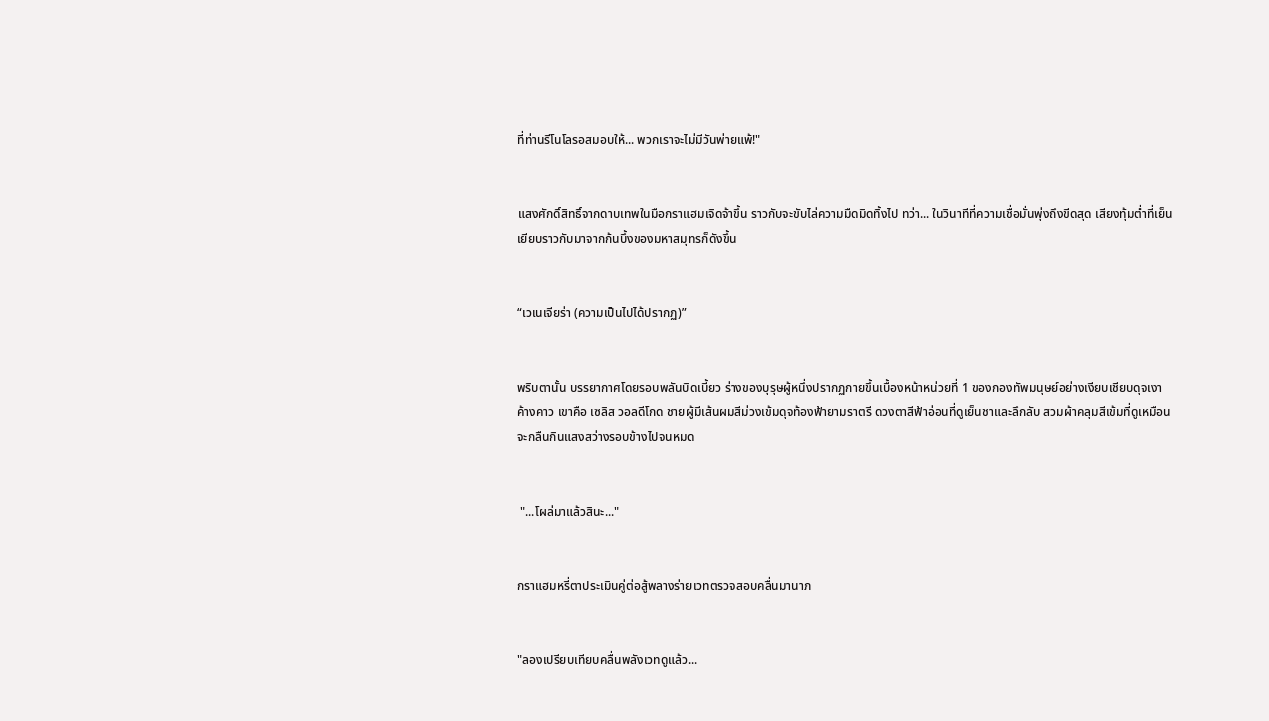ที่ท่านรีโนโลรอสมอบให้... พวกเราจะไม่มีวันพ่ายแพ้!"


แสงศักดิ์สิทธิ์จากดาบเทพในมือกราแฮมเจิดจ้าขึ้น ราวกับจะขับไล่ความมืดมิดทิ้งไป ทว่า... ในวินาทีที่ความเชื่อมั่นพุ่งถึงขีดสุด เสียงทุ้มต่ำที่เย็นเยียบราวกับมาจากก้นบึ้งของมหาสมุทรก็ดังขึ้น


“เวเนเจียร่า (ความเป็นไปได้ปรากฏ)”


พริบตานั้น บรรยากาศโดยรอบพลันบิดเบี้ยว ร่างของบุรุษผู้หนึ่งปรากฏกายขึ้นเบื้องหน้าหน่วยที่ 1 ของกองทัพมนุษย์อย่างเงียบเชียบดุจเงาค้างคาว เขาคือ เซลิส วอลดีโกด ชายผู้มีเส้นผมสีม่วงเข้มดุจท้องฟ้ายามราตรี ดวงตาสีฟ้าอ่อนที่ดูเย็นชาและลึกลับ สวมผ้าคลุมสีเข้มที่ดูเหมือนจะกลืนกินแสงสว่างรอบข้างไปจนหมด


 "...โผล่มาแล้วสินะ..."


กราแฮมหรี่ตาประเมินคู่ต่อสู้พลางร่ายเวทตรวจสอบคลื่นมานาภ


"ลองเปรียบเทียบคลื่นพลังเวทดูแล้ว...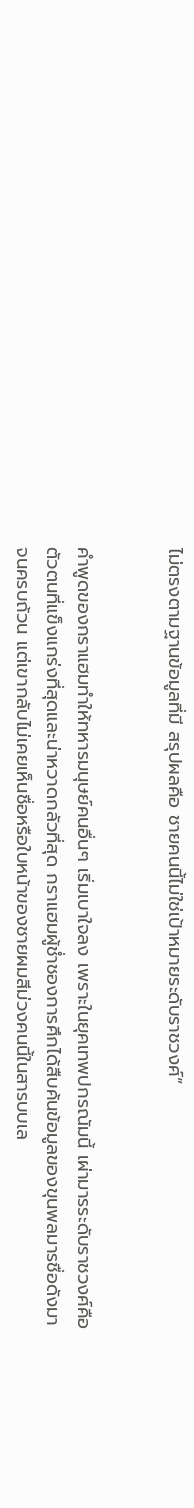ไม่ตรงตามฐานข้อมูลที่มี สรุปผลคือ ชายคนนี้ไม่ใช่เป้าหมายระดับราชวงศ์”


คำพูดของกราแฮมทำให้ทหารมนุษย์คนอื่นๆ เริ่มเบาใจลง เพราะในยุคเทพปกรณัมนี้ เผ่ามารระดับราชวงศ์คือตัวตนที่แข็งแกร่งที่สุดและน่าหวาดกลัวที่สุด กราแฮมผู้ช่ำชองการศึกได้สืบค้นข้อมูลของขุนพลมารชื่อดังมาจนครบถ้วน แต่เขากลับไม่เคยเห็นชื่อหรือใบหน้าของชายผมสีม่วงคนนี้ในสารบบเล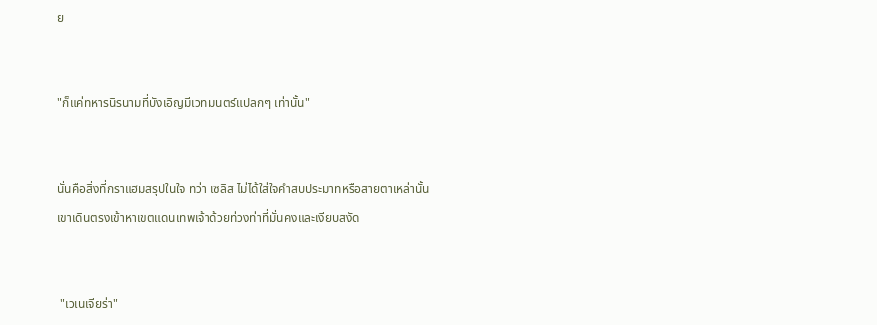ย


"ก็แค่ทหารนิรนามที่บังเอิญมีเวทมนตร์แปลกๆ เท่านั้น"


นั่นคือสิ่งที่กราแฮมสรุปในใจ ทว่า เซลิส ไม่ได้ใส่ใจคำสบประมาทหรือสายตาเหล่านั้น เขาเดินตรงเข้าหาเขตแดนเทพเจ้าด้วยท่วงท่าที่มั่นคงและเงียบสงัด


 "เวเนเจียร่า"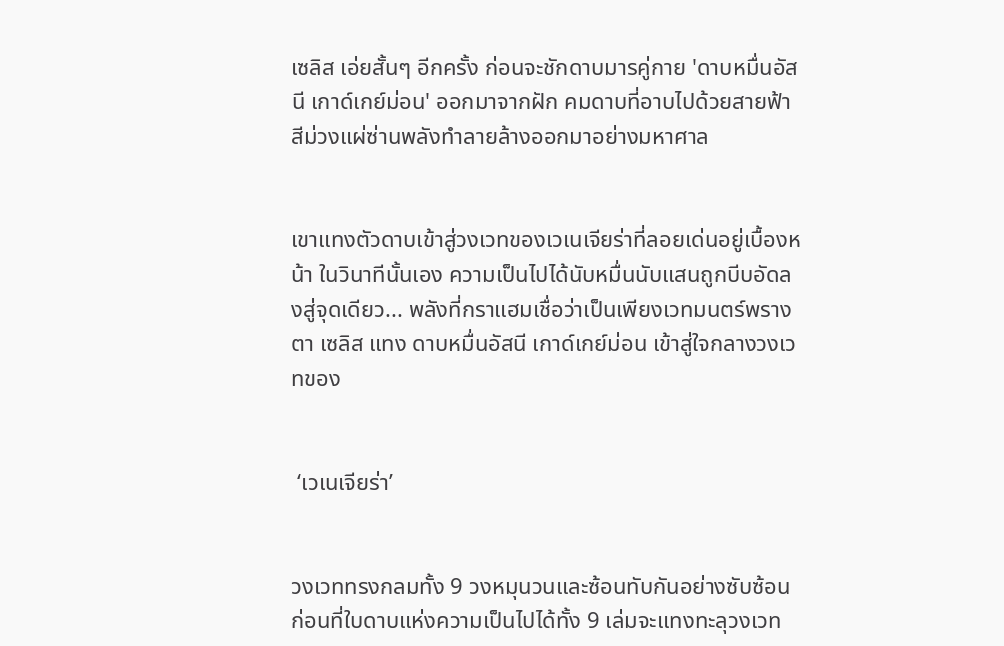เซลิส เอ่ยสั้นๆ อีกครั้ง ก่อนจะชักดาบมารคู่กาย 'ดาบหมื่นอัสนี เกาด์เกย์ม่อน' ออกมาจากฝัก คมดาบที่อาบไปด้วยสายฟ้าสีม่วงแผ่ซ่านพลังทำลายล้างออกมาอย่างมหาศาล


เขาแทงตัวดาบเข้าสู่วงเวทของเวเนเจียร่าที่ลอยเด่นอยู่เบื้องหน้า ในวินาทีนั้นเอง ความเป็นไปได้นับหมื่นนับแสนถูกบีบอัดลงสู่จุดเดียว... พลังที่กราแฮมเชื่อว่าเป็นเพียงเวทมนตร์พรางตา เซลิส แทง ดาบหมื่นอัสนี เกาด์เกย์ม่อน เข้าสู่ใจกลางวงเวทของ


 ‘เวเนเจียร่า’


วงเวททรงกลมทั้ง 9 วงหมุนวนและซ้อนทับกันอย่างซับซ้อน ก่อนที่ใบดาบแห่งความเป็นไปได้ทั้ง 9 เล่มจะแทงทะลุวงเวท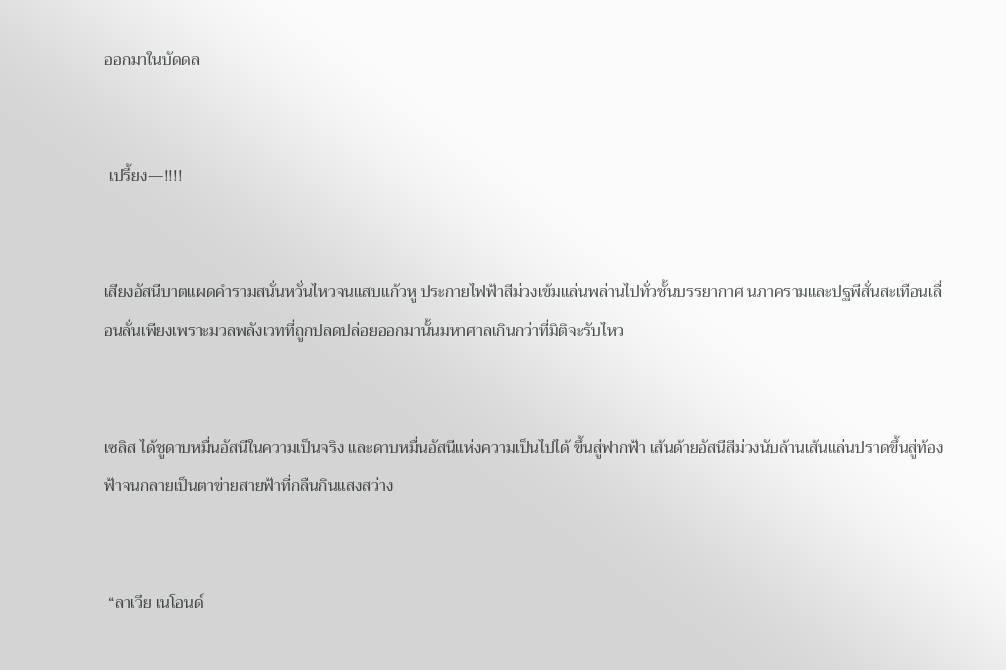ออกมาในบัดดล


 เปรี้ยง—!!!!


เสียงอัสนีบาตแผดคำรามสนั่นหวั่นไหวจนแสบแก้วหู ประกายไฟฟ้าสีม่วงเข้มแล่นพล่านไปทั่วชั้นบรรยากาศ นภาครามและปฐพีสั่นสะเทือนเลื่อนลั่นเพียงเพราะมวลพลังเวทที่ถูกปลดปล่อยออกมานั้นมหาศาลเกินกว่าที่มิติจะรับไหว


เซลิส ได้ชูดาบหมื่นอัสนีในความเป็นจริง และดาบหมื่นอัสนีแห่งความเป็นไปได้ ขึ้นสู่ฟากฟ้า เส้นด้ายอัสนีสีม่วงนับล้านเส้นแล่นปราดขึ้นสู่ท้องฟ้าจนกลายเป็นตาข่ายสายฟ้าที่กลืนกินแสงสว่าง


 “ลาเวีย เนโอนด์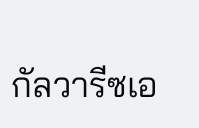กัลวารีซเอ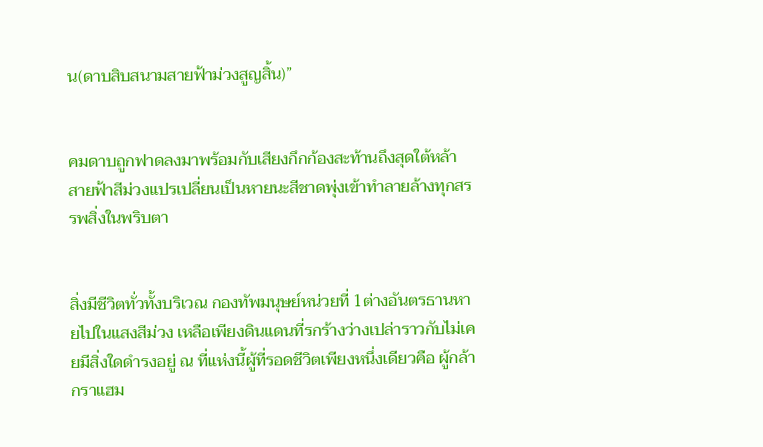น(ดาบสิบสนามสายฟ้าม่วงสูญสิ้น)”


คมดาบถูกฟาดลงมาพร้อมกับเสียงกึกก้องสะท้านถึงสุดใต้หล้า สายฟ้าสีม่วงแปรเปลี่ยนเป็นหายนะสีชาดพุ่งเข้าทำลายล้างทุกสรรพสิ่งในพริบตา


สิ่งมีชีวิตทั่วทั้งบริเวณ กองทัพมนุษย์หน่วยที่ 1ต่างอันตรธานหายไปในแสงสีม่วง เหลือเพียงดินแดนที่รกร้างว่างเปล่าราวกับไม่เคยมีสิ่งใดดำรงอยู่ ณ ที่แห่งนี้ผู้ที่รอดชีวิตเพียงหนึ่งเดียวคือ ผู้กล้า กราแฮม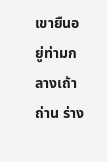เขายืนอยู่ท่ามกลางเถ้าถ่าน ร่าง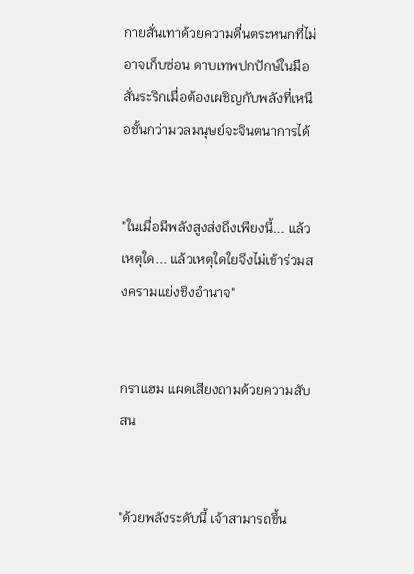กายสั่นเทาด้วยความตื่นตระหนกที่ไม่อาจเก็บซ่อน ดาบเทพปกปักษ์ในมือสั่นระริกเมื่อต้องเผชิญกับพลังที่เหนือชั้นกว่ามวลมนุษย์จะจินตนาการได้


"ในเมื่อมีพลังสูงส่งถึงเพียงนี้... แล้วเหตุใด... แล้วเหตุใดใยจึงไม่เข้าร่วมสงครามแย่งชิงอำนาจ"


กราแฮม แผดเสียงถามด้วยความสับสน


"ด้วยพลังระดับนี้ เจ้าสามารถขึ้น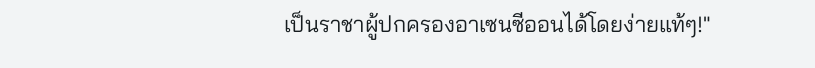เป็นราชาผู้ปกครองอาเซนซีออนได้โดยง่ายแท้ๆ!"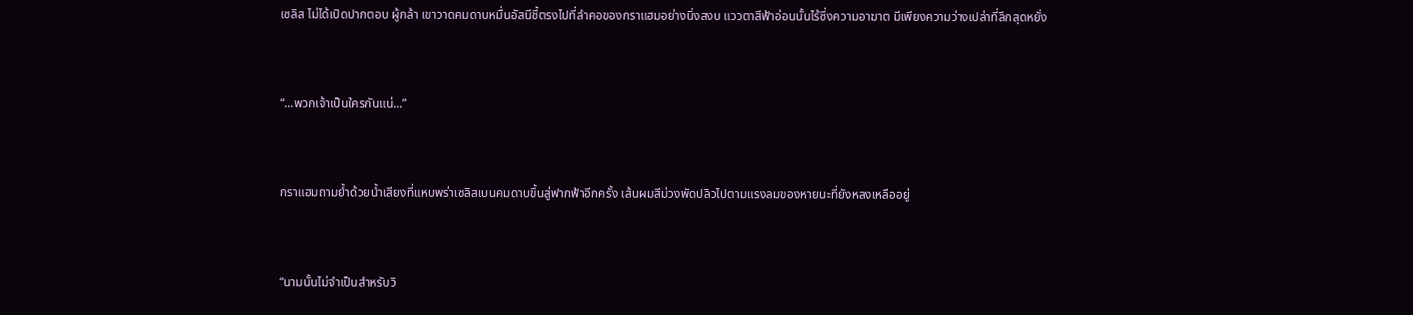เซลิส ไม่ได้เปิดปากตอบ ผู้กล้า เขาวาดคมดาบหมื่นอัสนีชี้ตรงไปที่ลำคอของกราแฮมอย่างนิ่งสงบ แววตาสีฟ้าอ่อนนั้นไร้ซึ่งความอาฆาต มีเพียงความว่างเปล่าที่ลึกสุดหยั่ง


“...พวกเจ้าเป็นใครกันแน่...”


กราแฮมถามย้ำด้วยน้ำเสียงที่แหบพร่าเซลิสเบนคมดาบขึ้นสู่ฟากฟ้าอีกครั้ง เส้นผมสีม่วงพัดปลิวไปตามแรงลมของหายนะที่ยังหลงเหลืออยู่


“นามนั้นไม่จำเป็นสำหรับวิ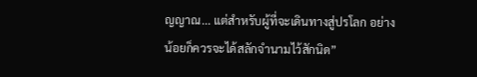ญญาณ... แต่สำหรับผู้ที่จะเดินทางสู่ปรโลก อย่างน้อยก็ควรจะได้สลักจำนามไว้สักนิด”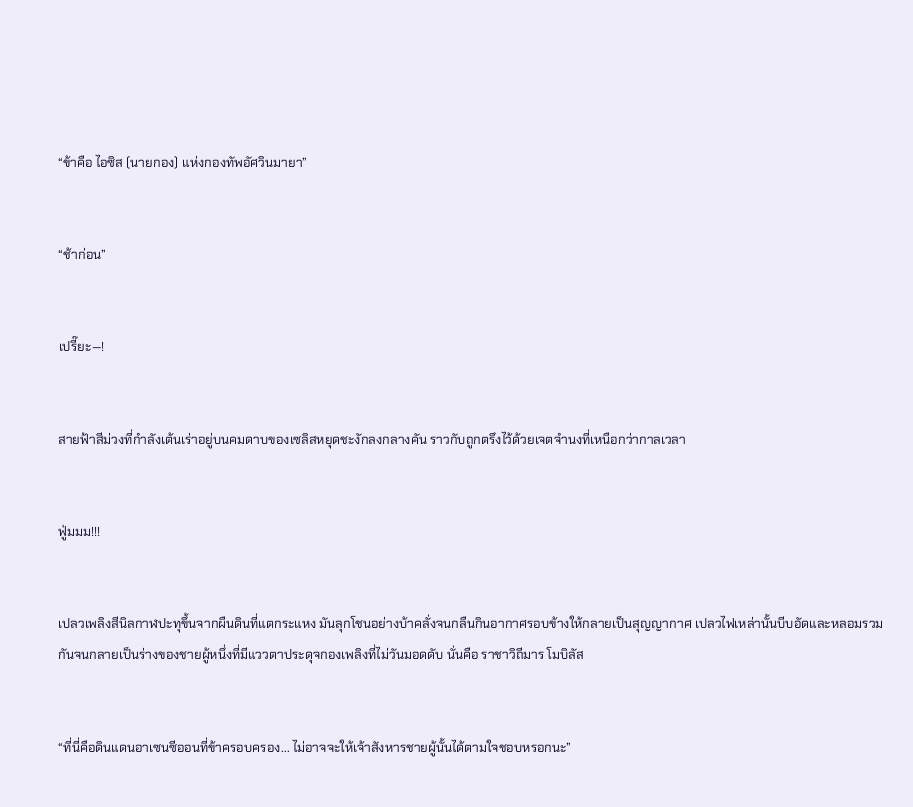“ข้าคือ ไอซิส (นายกอง) แห่งกองทัพอัศวินมายา”


“ช้าก่อน”


เปรี๊ยะ—!


สายฟ้าสีม่วงที่กำลังเต้นเร่าอยู่บนคมดาบของเซลิสหยุดชะงักลงกลางคัน ราวกับถูกตรึงไว้ด้วยเจตจำนงที่เหนือกว่ากาลเวลา


ฟู่มมม!!!


เปลวเพลิงสีนิลกาฬปะทุขึ้นจากผืนดินที่แตกระแหง มันลุกโชนอย่างบ้าคลั่งจนกลืนกินอากาศรอบข้างให้กลายเป็นสุญญากาศ เปลวไฟเหล่านั้นบีบอัดและหลอมรวมกันจนกลายเป็นร่างของชายผู้หนึ่งที่มีแววตาประดุจกองเพลิงที่ไม่วันมอดดับ นั่นคือ ราชาวิถีมาร โมบิลัส


“ที่นี่คือดินแดนอาเซนซีออนที่ข้าครอบครอง... ไม่อาจจะให้เจ้าสังหารชายผู้นั้นได้ตามใจชอบหรอกนะ”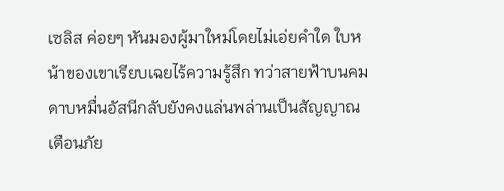เซลิส ค่อยๆ หันมองผู้มาใหม่โดยไม่เอ่ยคำใด ใบหน้าของเขาเรียบเฉยไร้ความรู้สึก ทว่าสายฟ้าบนคมดาบหมื่นอัสนีกลับยังคงแล่นพล่านเป็นสัญญาณเตือนภัย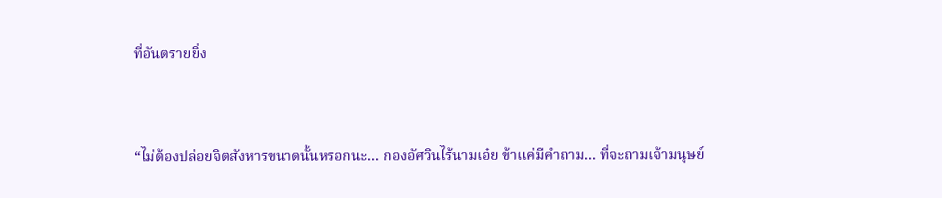ที่อันตรายยิ่ง


“ไม่ต้องปล่อยจิตสังหารขนาดนั้นหรอกนะ... กองอัศวินไร้นามเอ๋ย ข้าแค่มีคำถาม... ที่จะถามเจ้ามนุษย์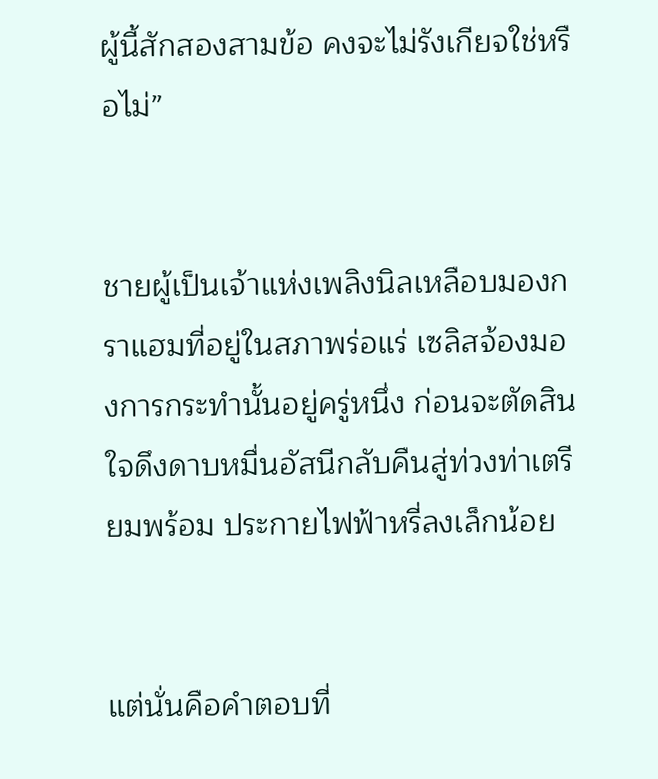ผู้นี้สักสองสามข้อ คงจะไม่รังเกียจใช่หรือไม่”


ชายผู้เป็นเจ้าแห่งเพลิงนิลเหลือบมองกราแฮมที่อยู่ในสภาพร่อแร่ เซลิสจ้องมองการกระทำนั้นอยู่ครู่หนึ่ง ก่อนจะตัดสินใจดึงดาบหมื่นอัสนีกลับคืนสู่ท่วงท่าเตรียมพร้อม ประกายไฟฟ้าหรี่ลงเล็กน้อย


แต่นั่นคือคำตอบที่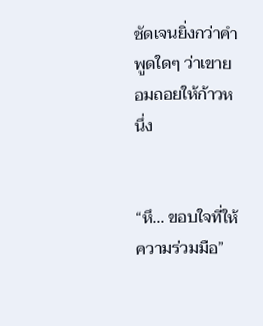ชัดเจนยิ่งกว่าคำพูดใดๆ ว่าเขายอมถอยให้ก้าวหนึ่ง


“หึ... ขอบใจที่ให้ความร่วมมือ”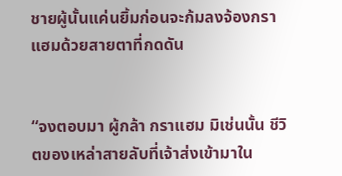ชายผู้นั้นแค่นยิ้มก่อนจะก้มลงจ้องกราแฮมด้วยสายตาที่กดดัน


“จงตอบมา ผู้กล้า กราแฮม มิเช่นนั้น ชีวิตของเหล่าสายลับที่เจ้าส่งเข้ามาใน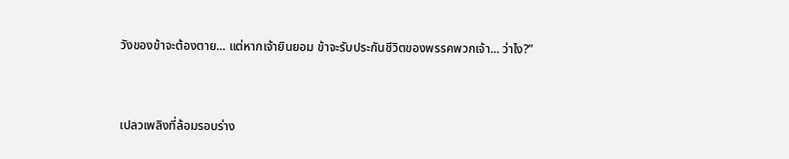วังของข้าจะต้องตาย... แต่หากเจ้ายินยอม ข้าจะรับประกันชีวิตของพรรคพวกเจ้า... ว่าไง?”


เปลวเพลิงที่ล้อมรอบร่าง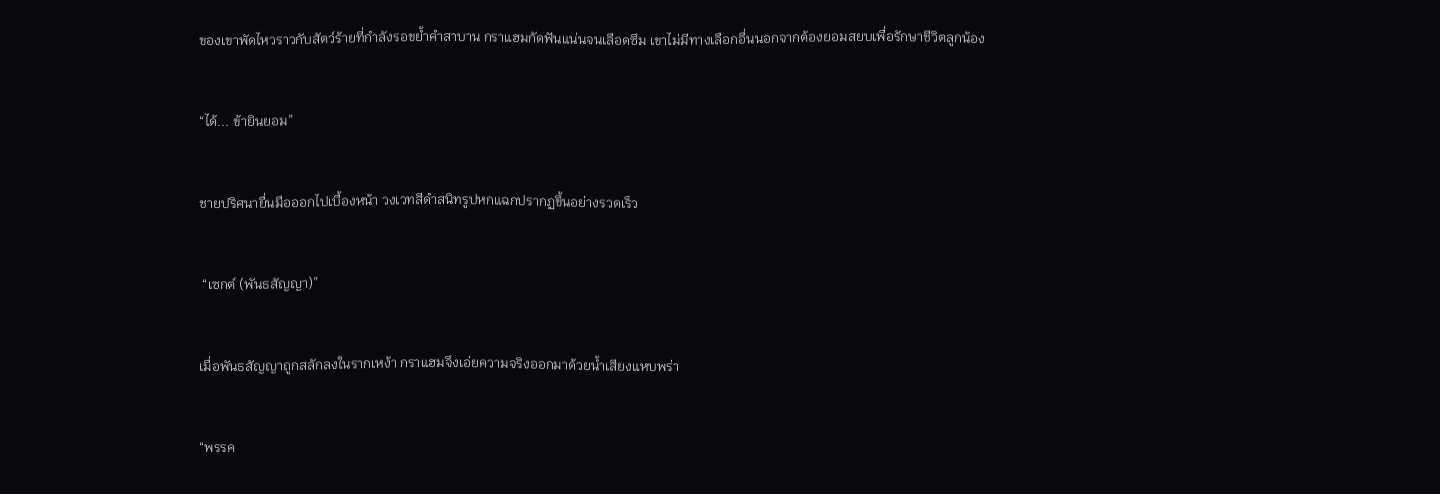ของเขาพัดไหวราวกับสัตว์ร้ายที่กำลังรอขย้ำคำสาบาน กราแฮมกัดฟันแน่นจนเลือดซึม เขาไม่มีทางเลือกอื่นนอกจากต้องยอมสยบเพื่อรักษาชีวิตลูกน้อง


“ได้... ข้ายินยอม”


ชายปริศนายื่นมือออกไปเบื้องหน้า วงเวทสีดำสนิทรูปหกแฉกปรากฏขึ้นอย่างรวดเร็ว


 “เซกต์ (พันธสัญญา)”


เมื่อพันธสัญญาถูกสลักลงในรากเหง้า กราแฮมจึงเอ่ยความจริงออกมาด้วยน้ำเสียงแหบพร่า


“พรรค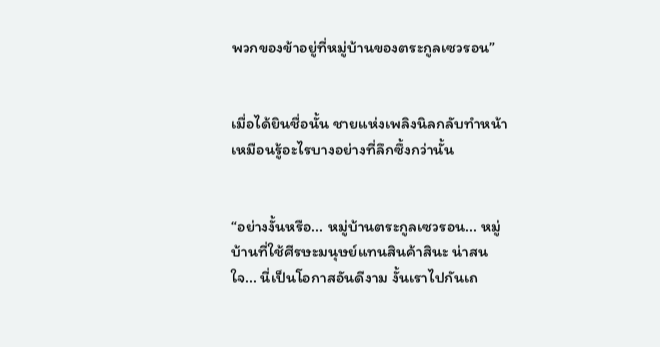พวกของข้าอยู่ที่หมู่บ้านของตระกูลเซวรอน”


เมื่อได้ยินชื่อนั้น ชายแห่งเพลิงนิลกลับทำหน้าเหมือนรู้อะไรบางอย่างที่ลึกซึ้งกว่านั้น


“อย่างงั้นหรือ... หมู่บ้านตระกูลเซวรอน... หมู่บ้านที่ใช้ศีรษะมนุษย์แทนสินค้าสินะ น่าสนใจ... นี่เป็นโอกาสอันดีงาม งั้นเราไปกันเถ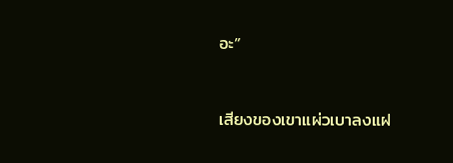อะ”


เสียงของเขาแผ่วเบาลงแฝ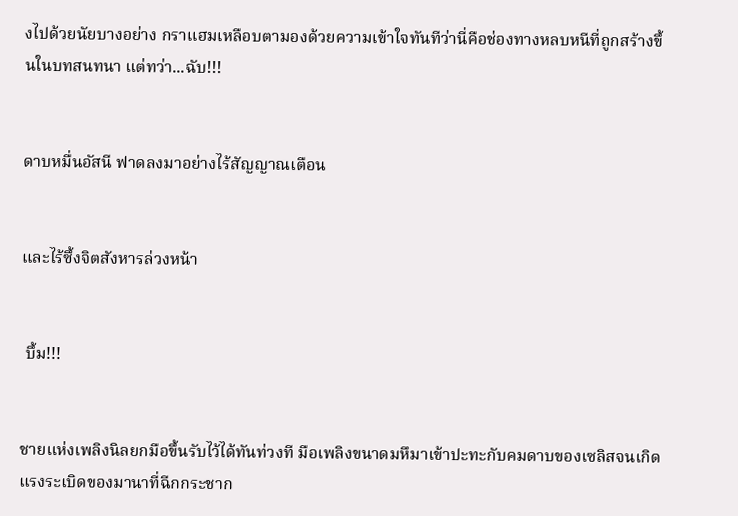งไปด้วยนัยบางอย่าง กราแฮมเหลือบตามองด้วยความเข้าใจทันทีว่านี่คือช่องทางหลบหนีที่ถูกสร้างขึ้นในบทสนทนา แต่ทว่า...ฉับ!!!


ดาบหมื่นอัสนี ฟาดลงมาอย่างไร้สัญญาณเตือน


และไร้ซึ้งจิตสังหารล่วงหน้า


 บึ้ม!!!


ชายแห่งเพลิงนิลยกมือขึ้นรับไว้ได้ทันท่วงที มือเพลิงขนาดมหึมาเข้าปะทะกับคมดาบของเซลิสจนเกิดแรงระเบิดของมานาที่ฉีกกระชาก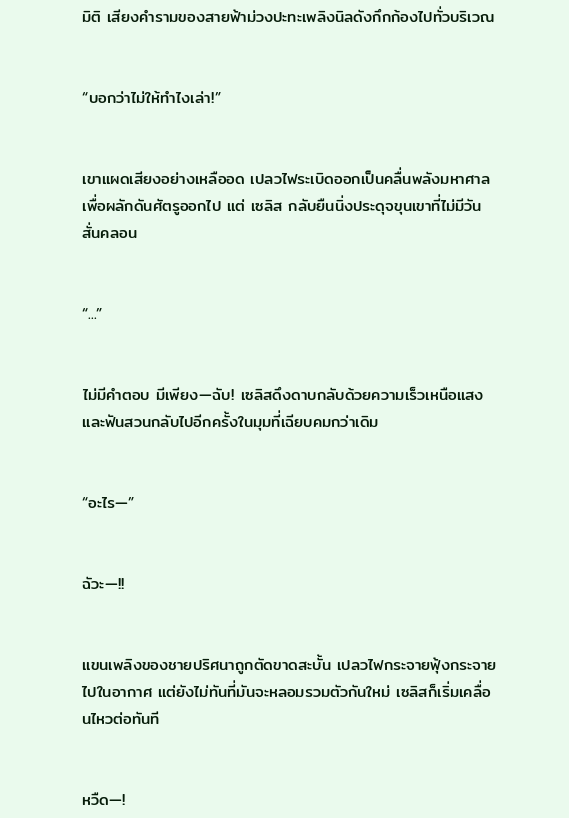มิติ เสียงคำรามของสายฟ้าม่วงปะทะเพลิงนิลดังกึกก้องไปทั่วบริเวณ


“บอกว่าไม่ให้ทำไงเล่า!”


เขาแผดเสียงอย่างเหลืออด เปลวไฟระเบิดออกเป็นคลื่นพลังมหาศาลเพื่อผลักดันศัตรูออกไป แต่ เซลิส กลับยืนนิ่งประดุจขุนเขาที่ไม่มีวันสั่นคลอน


“...”


ไม่มีคำตอบ มีเพียง—ฉับ! เซลิสดึงดาบกลับด้วยความเร็วเหนือแสงและฟันสวนกลับไปอีกครั้งในมุมที่เฉียบคมกว่าเดิม


“อะไร—”


ฉัวะ—!!


แขนเพลิงของชายปริศนาถูกตัดขาดสะบั้น เปลวไฟกระจายฟุ้งกระจายไปในอากาศ แต่ยังไม่ทันที่มันจะหลอมรวมตัวกันใหม่ เซลิสก็เริ่มเคลื่อนไหวต่อทันที


หวืด—!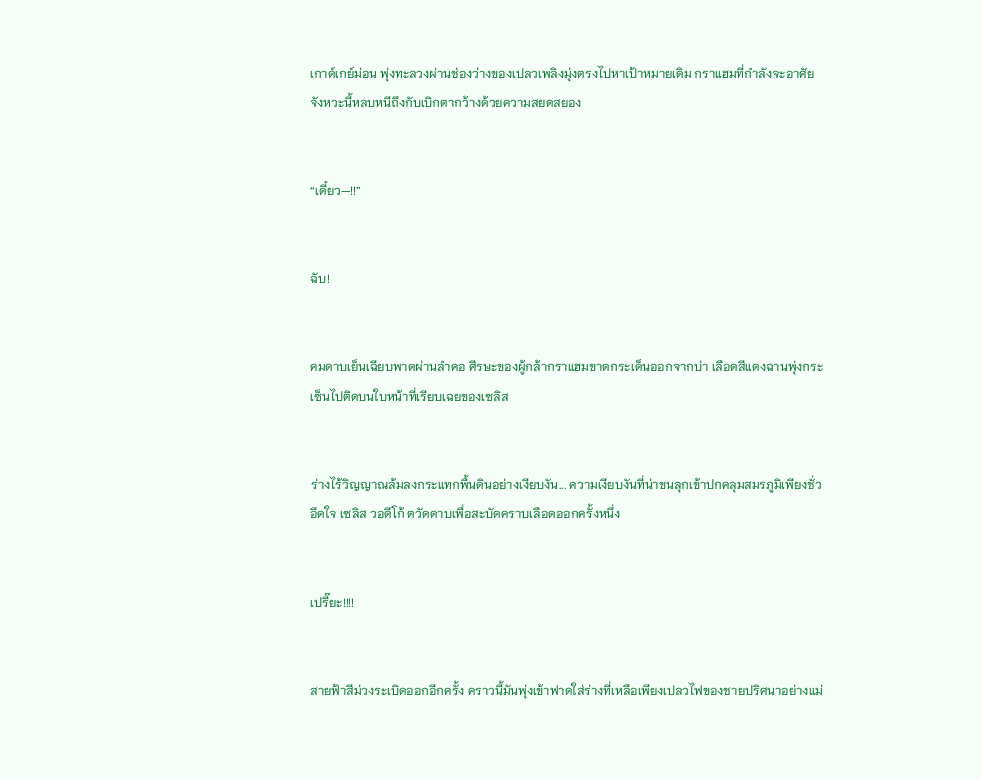เกาด์เกย์ม่อน พุ่งทะลวงผ่านช่องว่างของเปลวเพลิงมุ่งตรงไปหาเป้าหมายเดิม กราแฮมที่กำลังจะอาศัยจังหวะนี้หลบหนีถึงกับเบิกตากว้างด้วยความสยดสยอง


“เดี๋ยว—!!”


ฉับ!


คมดาบเย็นเฉียบพาดผ่านลำคอ ศีรษะของผู้กล้ากราแฮมขาดกระเด็นออกจากบ่า เลือดสีแดงฉานพุ่งกระเซ็นไปติดบนใบหน้าที่เรียบเฉยของเซลิส


ร่างไร้วิญญาณล้มลงกระแทกพื้นดินอย่างเงียบงัน... ความเงียบงันที่น่าขนลุกเข้าปกคลุมสมรภูมิเพียงชั่วอึดใจ เซลิส วอดีโก้ ตวัดดาบเพื่อสะบัดคราบเลือดออกครั้งหนึ่ง


เปรี๊ยะ!!!!


สายฟ้าสีม่วงระเบิดออกอีกครั้ง คราวนี้มันพุ่งเข้าฟาดใส่ร่างที่เหลือเพียงเปลวไฟของชายปริศนาอย่างแม่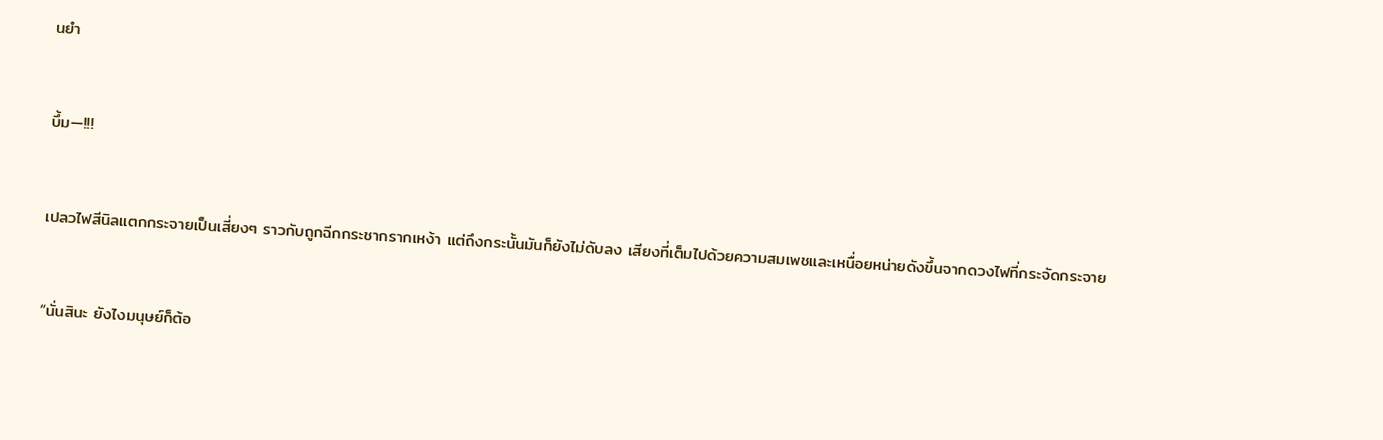นยำ


บึ้ม—!!!


เปลวไฟสีนิลแตกกระจายเป็นเสี่ยงๆ ราวกับถูกฉีกกระชากรากเหง้า แต่ถึงกระนั้นมันก็ยังไม่ดับลง เสียงที่เต็มไปด้วยความสมเพชและเหนื่อยหน่ายดังขึ้นจากดวงไฟที่กระจัดกระจาย


“นั่นสินะ ยังไงมนุษย์ก็ต้อ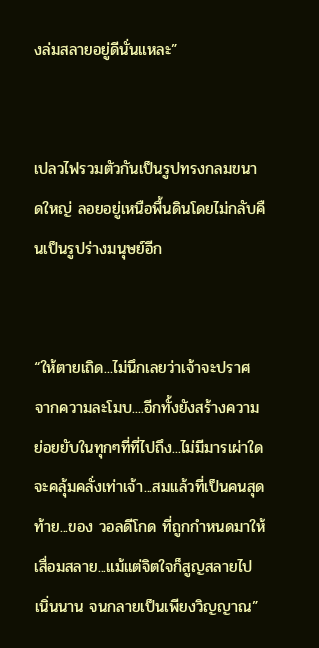งล่มสลายอยู่ดีนั่นแหละ”


เปลวไฟรวมตัวกันเป็นรูปทรงกลมขนาดใหญ่ ลอยอยู่เหนือพื้นดินโดยไม่กลับคืนเป็นรูปร่างมนุษย์อีก


“ให้ตายเถิด...ไม่นึกเลยว่าเจ้าจะปราศจากความละโมบ....อีกทั้งยังสร้างความย่อยยับในทุกๆที่ที่ไปถึง...ไม่มีมารเผ่าใดจะคลุ้มคลั่งเท่าเจ้า...สมแล้วที่เป็นคนสุดท้าย...ของ วอลดีโกด ที่ถูกกำหนดมาให้เสื่อมสลาย...แม้แต่จิตใจก็สูญสลายไปเนิ่นนาน จนกลายเป็นเพียงวิญญาณ”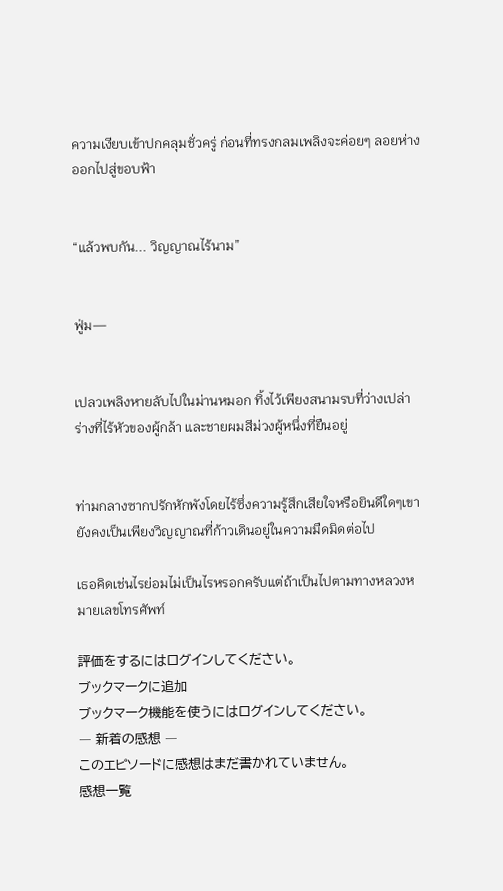ความเงียบเข้าปกคลุมชั่วครู่ ก่อนที่ทรงกลมเพลิงจะค่อยๆ ลอยห่างออกไปสู่ขอบฟ้า


“แล้วพบกัน... วิญญาณไร้นาม”


ฟู่ม—


เปลวเพลิงหายลับไปในม่านหมอก ทิ้งไว้เพียงสนามรบที่ว่างเปล่า ร่างที่ไร้หัวของผู้กล้า และชายผมสีม่วงผู้หนึ่งที่ยืนอยู่


ท่ามกลางซากปรักหักพังโดยไร้ซึ่งความรู้สึกเสียใจหรือยินดีใดๆเขายังคงเป็นเพียงวิญญาณที่ก้าวเดินอยู่ในความมืดมิดต่อไป

เธอคิดเช่นไรย่อมไม่เป็นไรหรอกครับแต่ถ้าเป็นไปตามทางหลวงหมายเลขโทรศัพท์

評価をするにはログインしてください。
ブックマークに追加
ブックマーク機能を使うにはログインしてください。
― 新着の感想 ―
このエピソードに感想はまだ書かれていません。
感想一覧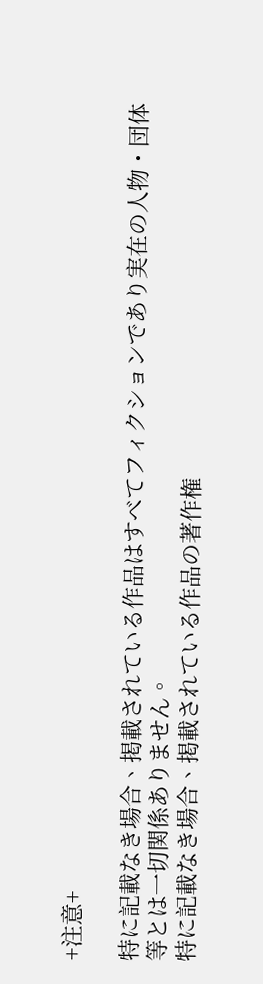+注意+

特に記載なき場合、掲載されている作品はすべてフィクションであり実在の人物・団体等とは一切関係ありません。
特に記載なき場合、掲載されている作品の著作権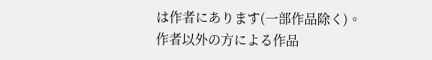は作者にあります(一部作品除く)。
作者以外の方による作品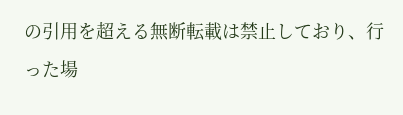の引用を超える無断転載は禁止しており、行った場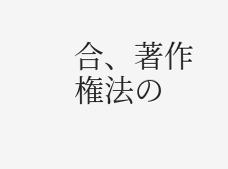合、著作権法の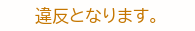違反となります。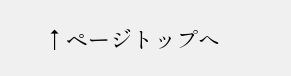↑ページトップへ